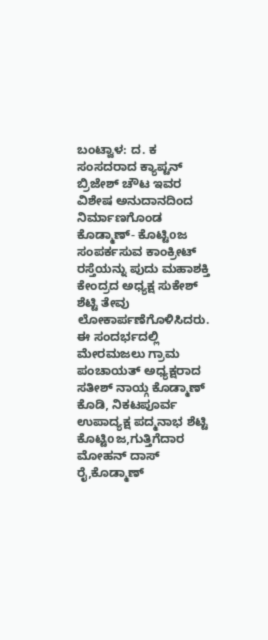ಬಂಟ್ವಾಳ: ದ. ಕ ಸಂಸದರಾದ ಕ್ಯಾಪ್ಟನ್ ಬ್ರಿಜೇಶ್ ಚೌಟ ಇವರ ವಿಶೇಷ ಅನುದಾನದಿಂದ ನಿರ್ಮಾಣಗೊಂಡ ಕೊಡ್ಮಾಣ್- ಕೊಟ್ಟಿoಜ ಸಂಪರ್ಕಸುವ ಕಾಂಕ್ರೀಟ್ ರಸ್ತೆಯನ್ನು ಪುದು ಮಹಾಶಕ್ತಿ ಕೇಂದ್ರದ ಅಧ್ಯಕ್ಷ ಸುಕೇಶ್ ಶೆಟ್ಟಿ ತೇವು ಲೋಕಾರ್ಪಣೆಗೊಳಿಸಿದರು.
ಈ ಸಂದರ್ಭದಲ್ಲಿ ಮೇರಮಜಲು ಗ್ರಾಮ ಪಂಚಾಯತ್ ಅಧ್ಯಕ್ಷರಾದ ಸತೀಶ್ ನಾಯ್ಗ ಕೊಡ್ಮಾಣ್ ಕೊಡಿ, ನಿಕಟಪೂರ್ವ ಉಪಾದ್ಯಕ್ಷ ಪದ್ಮನಾಭ ಶೆಟ್ಟಿ ಕೊಟ್ಟಿoಜ,ಗುತ್ತಿಗೆದಾರ ಮೋಹನ್ ದಾಸ್ ರೈ,ಕೊಡ್ಮಾಣ್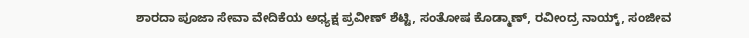ಶಾರದಾ ಪೂಜಾ ಸೇವಾ ವೇದಿಕೆಯ ಅಧ್ಯಕ್ಷ ಪ್ರವೀಣ್ ಶೆಟ್ಟಿ, ಸಂತೋಷ ಕೊಡ್ಮಾಣ್, ರವೀಂದ್ರ ನಾಯ್ಕ್, ಸಂಜೀವ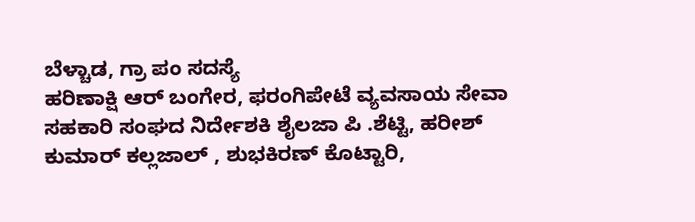ಬೆಳ್ಚಾಡ, ಗ್ರಾ ಪಂ ಸದಸ್ಯೆ
ಹರಿಣಾಕ್ಷಿ ಆರ್ ಬಂಗೇರ, ಫರಂಗಿಪೇಟೆ ವ್ಯವಸಾಯ ಸೇವಾ ಸಹಕಾರಿ ಸಂಘದ ನಿರ್ದೇಶಕಿ ಶೈಲಜಾ ಪಿ .ಶೆಟ್ಟಿ, ಹರೀಶ್ ಕುಮಾರ್ ಕಲ್ಲಜಾಲ್ , ಶುಭಕಿರಣ್ ಕೊಟ್ಟಾರಿ,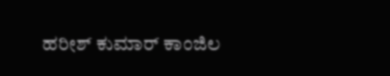ಹರೀಶ್ ಕುಮಾರ್ ಕಾಂಜಿಲ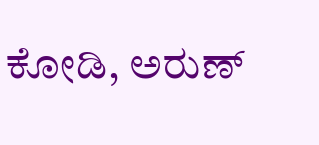ಕೋಡಿ, ಅರುಣ್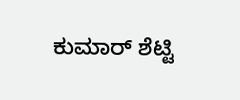ಕುಮಾರ್ ಶೆಟ್ಟಿ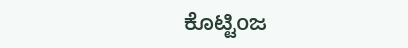ಕೊಟ್ಟಿoಜ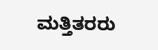ಮತ್ತಿತರರು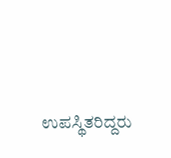ಉಪಸ್ಥಿತರಿದ್ದರು